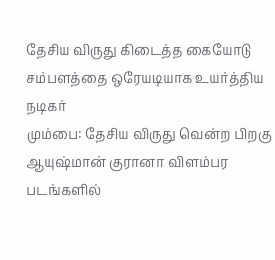தேசிய விருது கிடைத்த கையோடு சம்பளத்தை ஒரேயடியாக உயர்த்திய நடிகர்
மும்பை: தேசிய விருது வென்ற பிறகு ஆயுஷ்மான் குரானா விளம்பர படங்களில்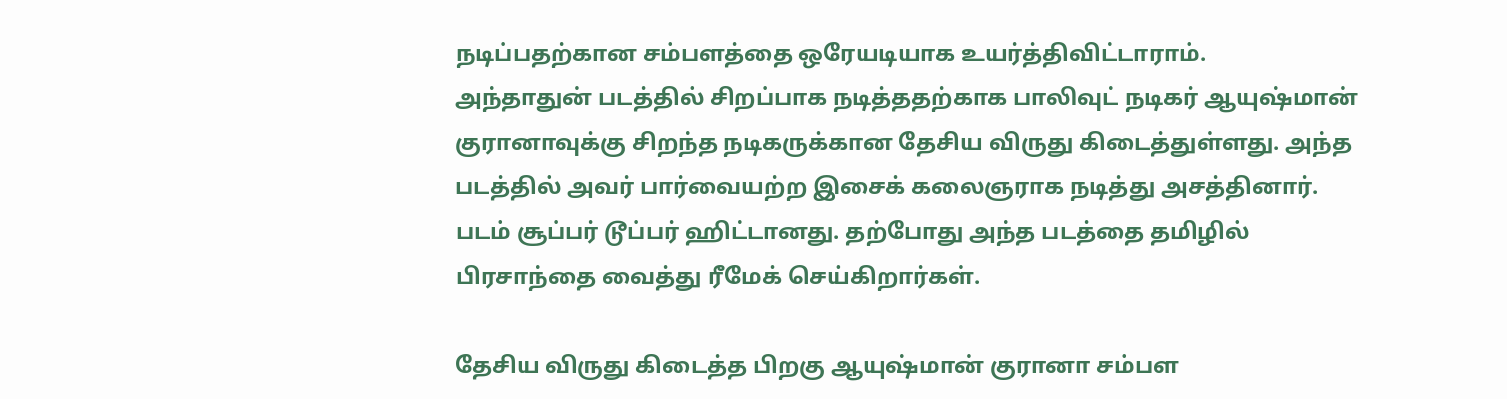நடிப்பதற்கான சம்பளத்தை ஒரேயடியாக உயர்த்திவிட்டாராம்.
அந்தாதுன் படத்தில் சிறப்பாக நடித்ததற்காக பாலிவுட் நடிகர் ஆயுஷ்மான் குரானாவுக்கு சிறந்த நடிகருக்கான தேசிய விருது கிடைத்துள்ளது. அந்த படத்தில் அவர் பார்வையற்ற இசைக் கலைஞராக நடித்து அசத்தினார். படம் சூப்பர் டூப்பர் ஹிட்டானது. தற்போது அந்த படத்தை தமிழில் பிரசாந்தை வைத்து ரீமேக் செய்கிறார்கள்.

தேசிய விருது கிடைத்த பிறகு ஆயுஷ்மான் குரானா சம்பள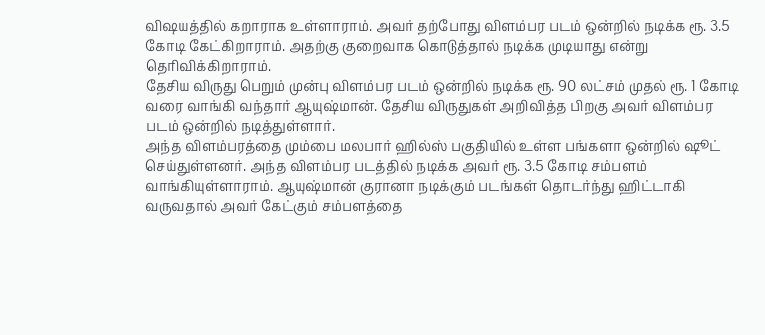விஷயத்தில் கறாராக உள்ளாராம். அவர் தற்போது விளம்பர படம் ஒன்றில் நடிக்க ரூ. 3.5 கோடி கேட்கிறாராம். அதற்கு குறைவாக கொடுத்தால் நடிக்க முடியாது என்று தெரிவிக்கிறாராம்.
தேசிய விருது பெறும் முன்பு விளம்பர படம் ஒன்றில் நடிக்க ரூ. 90 லட்சம் முதல் ரூ. 1 கோடி வரை வாங்கி வந்தார் ஆயுஷ்மான். தேசிய விருதுகள் அறிவித்த பிறகு அவர் விளம்பர படம் ஒன்றில் நடித்துள்ளார்.
அந்த விளம்பரத்தை மும்பை மலபார் ஹில்ஸ் பகுதியில் உள்ள பங்களா ஒன்றில் ஷூட் செய்துள்ளனர். அந்த விளம்பர படத்தில் நடிக்க அவர் ரூ. 3.5 கோடி சம்பளம் வாங்கியுள்ளாராம். ஆயுஷ்மான் குரானா நடிக்கும் படங்கள் தொடர்ந்து ஹிட்டாகி வருவதால் அவர் கேட்கும் சம்பளத்தை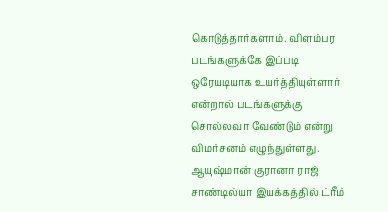கொடுத்தார்களாம். விளம்பர படங்களுக்கே இப்படி ஒரேயடியாக உயர்த்தியுள்ளார் என்றால் படங்களுக்கு சொல்லவா வேண்டும் என்று விமர்சனம் எழுந்துள்ளது.
ஆயுஷ்மான் குரானா ராஜ் சாண்டில்யா இயக்கத்தில் ட்ரீம்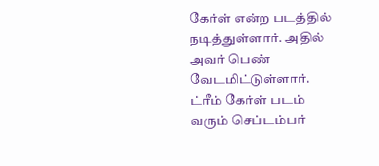கேர்ள் என்ற படத்தில் நடித்துள்ளார். அதில் அவர் பெண் வேடமிட்டுள்ளார். ட்ரீம் கேர்ள் படம் வரும் செப்டம்பர்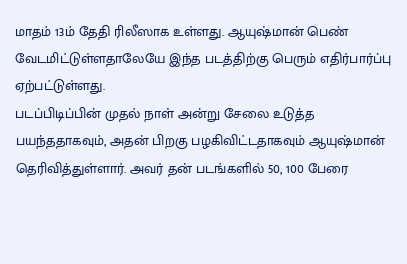மாதம் 13ம் தேதி ரிலீஸாக உள்ளது. ஆயுஷ்மான் பெண் வேடமிட்டுள்ளதாலேயே இந்த படத்திற்கு பெரும் எதிர்பார்ப்பு ஏற்பட்டுள்ளது.
படப்பிடிப்பின் முதல் நாள் அன்று சேலை உடுத்த பயந்ததாகவும், அதன் பிறகு பழகிவிட்டதாகவும் ஆயுஷ்மான் தெரிவித்துள்ளார். அவர் தன் படங்களில் 50, 100 பேரை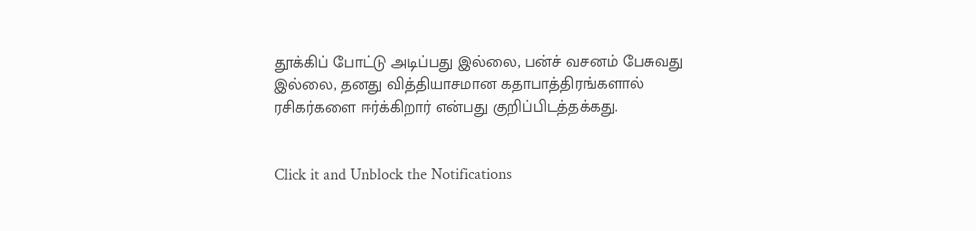தூக்கிப் போட்டு அடிப்பது இல்லை, பன்ச் வசனம் பேசுவது இல்லை, தனது வித்தியாசமான கதாபாத்திரங்களால் ரசிகர்களை ஈர்க்கிறார் என்பது குறிப்பிடத்தக்கது.


Click it and Unblock the Notifications